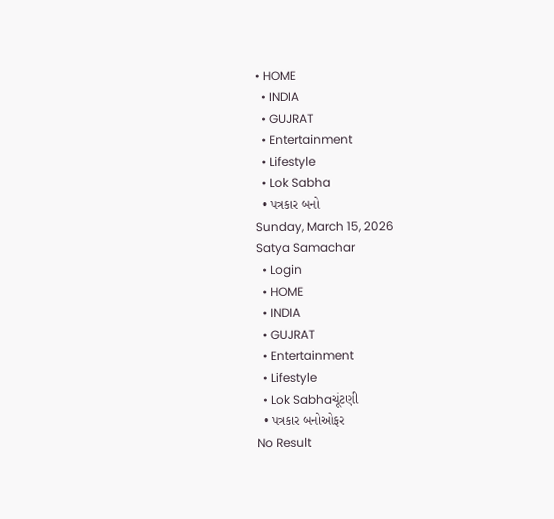• HOME
  • INDIA
  • GUJRAT
  • Entertainment
  • Lifestyle
  • Lok Sabha
  • પત્રકાર બનો
Sunday, March 15, 2026
Satya Samachar
  • Login
  • HOME
  • INDIA
  • GUJRAT
  • Entertainment
  • Lifestyle
  • Lok Sabhaચૂંટણી
  • પત્રકાર બનોઓફર
No Result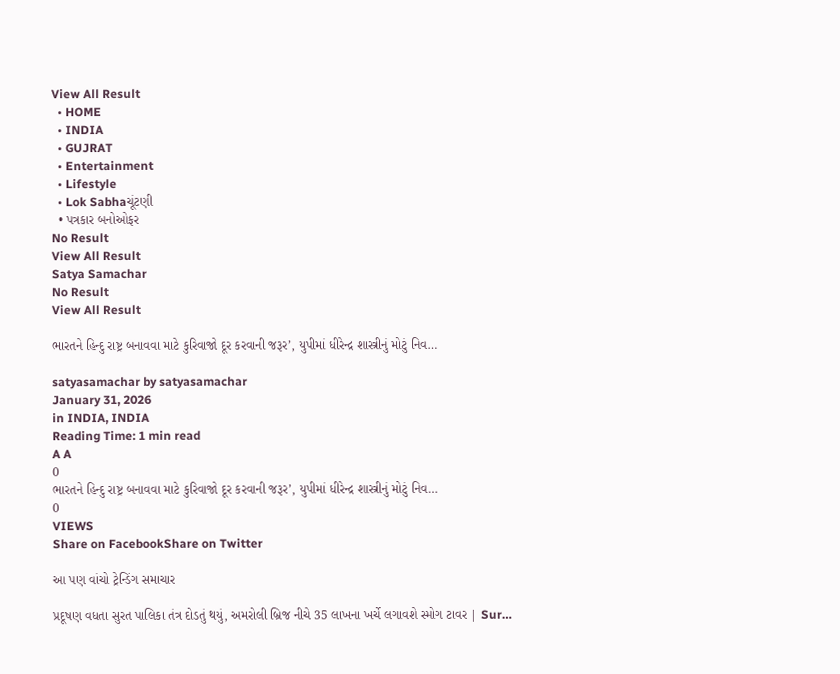View All Result
  • HOME
  • INDIA
  • GUJRAT
  • Entertainment
  • Lifestyle
  • Lok Sabhaચૂંટણી
  • પત્રકાર બનોઓફર
No Result
View All Result
Satya Samachar
No Result
View All Result

ભારતને હિન્દુ રાષ્ટ્ર બનાવવા માટે કુરિવાજો દૂર કરવાની જરૂર’, યુપીમાં ધીરેન્દ્ર શાસ્ત્રીનું મોટું નિવ…

satyasamachar by satyasamachar
January 31, 2026
in INDIA, INDIA
Reading Time: 1 min read
A A
0
ભારતને હિન્દુ રાષ્ટ્ર બનાવવા માટે કુરિવાજો દૂર કરવાની જરૂર’, યુપીમાં ધીરેન્દ્ર શાસ્ત્રીનું મોટું નિવ…
0
VIEWS
Share on FacebookShare on Twitter

આ પણ વાંચો ટ્રેન્ડિંગ સમાચાર

પ્રદૂષણ વધતા સુરત પાલિકા તંત્ર દોડતું થયું, અમરોલી બ્રિજ નીચે 35 લાખના ખર્ચે લગાવશે સ્મોગ ટાવર | Sur…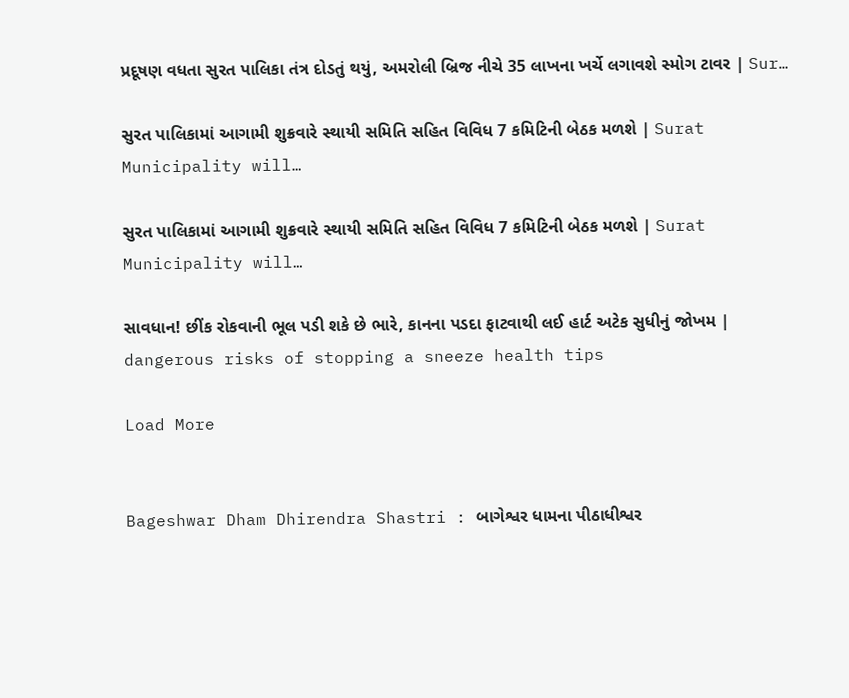પ્રદૂષણ વધતા સુરત પાલિકા તંત્ર દોડતું થયું, અમરોલી બ્રિજ નીચે 35 લાખના ખર્ચે લગાવશે સ્મોગ ટાવર | Sur…

સુરત પાલિકામાં આગામી શુક્રવારે સ્થાયી સમિતિ સહિત વિવિધ 7 કમિટિની બેઠક મળશે | Surat Municipality will…

સુરત પાલિકામાં આગામી શુક્રવારે સ્થાયી સમિતિ સહિત વિવિધ 7 કમિટિની બેઠક મળશે | Surat Municipality will…

સાવધાન! છીંક રોકવાની ભૂલ પડી શકે છે ભારે, કાનના પડદા ફાટવાથી લઈ હાર્ટ અટેક સુધીનું જોખમ | dangerous risks of stopping a sneeze health tips

Load More


Bageshwar Dham Dhirendra Shastri : બાગેશ્વર ધામના પીઠાધીશ્વર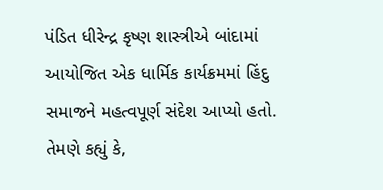પંડિત ધીરેન્દ્ર કૃષ્ણ શાસ્ત્રીએ બાંદામાં આયોજિત એક ધાર્મિક કાર્યક્રમમાં હિંદુ સમાજને મહત્વપૂર્ણ સંદેશ આપ્યો હતો. તેમણે કહ્યું કે,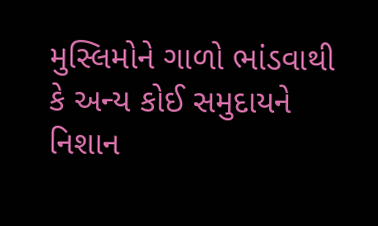મુસ્લિમોને ગાળો ભાંડવાથી કે અન્ય કોઈ સમુદાયને નિશાન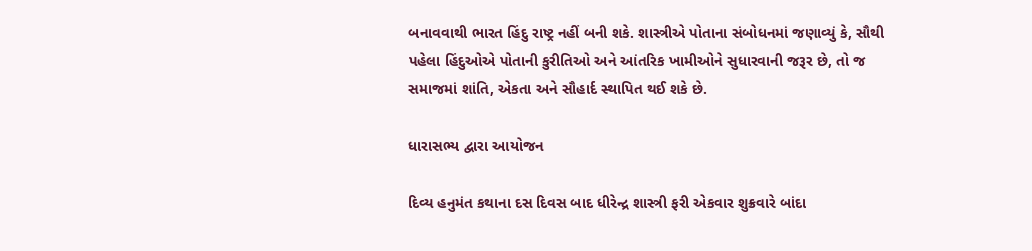બનાવવાથી ભારત હિંદુ રાષ્ટ્ર નહીં બની શકે. શાસ્ત્રીએ પોતાના સંબોધનમાં જણાવ્યું કે, સૌથી પહેલા હિંદુઓએ પોતાની કુરીતિઓ અને આંતરિક ખામીઓને સુધારવાની જરૂર છે, તો જ સમાજમાં શાંતિ, એકતા અને સૌહાર્દ સ્થાપિત થઈ શકે છે.

ધારાસભ્ય દ્વારા આયોજન

દિવ્ય હનુમંત કથાના દસ દિવસ બાદ ધીરેન્દ્ર શાસ્ત્રી ફરી એકવાર શુક્રવારે બાંદા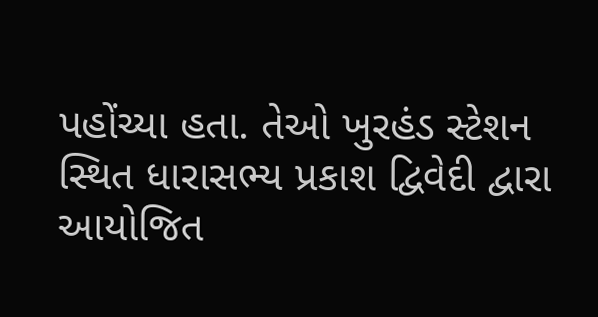પહોંચ્યા હતા. તેઓ ખુરહંડ સ્ટેશન સ્થિત ધારાસભ્ય પ્રકાશ દ્વિવેદી દ્વારા આયોજિત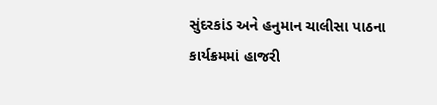સુંદરકાંડ અને હનુમાન ચાલીસા પાઠના કાર્યક્રમમાં હાજરી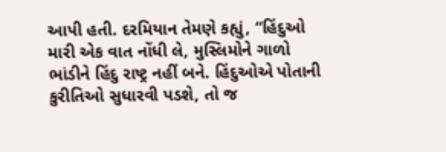આપી હતી. દરમિયાન તેમણે કહ્યું, “હિંદુઓ મારી એક વાત નોંધી લે, મુસ્લિમોને ગાળો ભાંડીને હિંદુ રાષ્ટ્ર નહીં બને. હિંદુઓએ પોતાની કુરીતિઓ સુધારવી પડશે, તો જ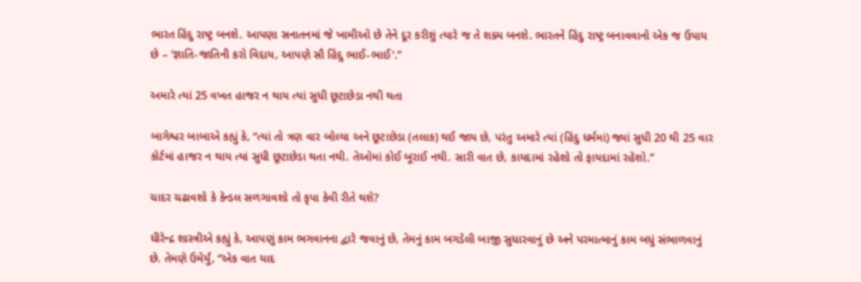ભારત હિંદુ રાષ્ટ્ર બનશે. આપણા સનાતનમાં જે ખામીઓ છે તેને દૂર કરીશું ત્યારે જ તે શક્ય બનશે. ભારતને હિંદુ રાષ્ટ્ર બનાવવાનો એક જ ઉપાય છે – ‘જ્ઞાતિ-જાતિની કરો વિદાય, આપણે સૌ હિંદુ ભાઈ-ભાઈ’.”

અમારે ત્યાં 25 વખત હાજર ન થાય ત્યાં સુધી છૂટાછેડા નથી થતા

બાગેશ્વર બાબાએ કહ્યું કે, “ત્યાં તો ત્રણ વાર બોલ્યા અને છૂટાછેડા (તલાક) થઈ જાય છે, પરંતુ અમારે ત્યાં (હિંદુ ધર્મમાં) જ્યાં સુધી 20 થી 25 વાર કોર્ટમાં હાજર ન થાય ત્યાં સુધી છૂટાછેડા થતા નથી. તેઓમાં કોઈ બૂરાઈ નથી. સારી વાત છે, કાયદામાં રહેશો તો ફાયદામાં રહેશો.”

ચાદર ચઢાવશો કે કેન્ડલ સળગાવશો તો કૃપા કેવી રીતે થશે?

ધીરેન્દ્ર શાસ્ત્રીએ કહ્યું કે, આપણું કામ ભગવાનના દ્વારે જવાનું છે, તેમનું કામ બગડેલી બાજી સુધારવાનું છે અને પરમાત્માનું કામ બધું સંભાળવાનું છે. તેમણે ઉમેર્યું, “એક વાત યાદ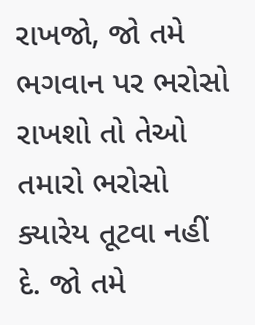રાખજો, જો તમે ભગવાન પર ભરોસો રાખશો તો તેઓ તમારો ભરોસો ક્યારેય તૂટવા નહીં દે. જો તમે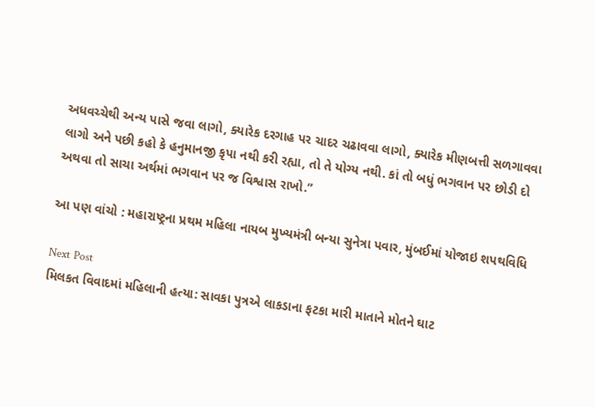અધવચ્ચેથી અન્ય પાસે જવા લાગો, ક્યારેક દરગાહ પર ચાદર ચઢાવવા લાગો, ક્યારેક મીણબત્તી સળગાવવા લાગો અને પછી કહો કે હનુમાનજી કૃપા નથી કરી રહ્યા, તો તે યોગ્ય નથી. કાં તો બધું ભગવાન પર છોડી દો અથવા તો સાચા અર્થમાં ભગવાન પર જ વિશ્વાસ રાખો.”

આ પણ વાંચો : મહારાષ્ટ્રના પ્રથમ મહિલા નાયબ મુખ્યમંત્રી બન્યા સુનેત્રા પવાર, મુંબઈમાં યોજાઇ શપથવિધિ

Next Post
મિલકત વિવાદમાં મહિલાની હત્યા: સાવકા પુત્રએ લાકડાના ફટકા મારી માતાને મોતને ઘાટ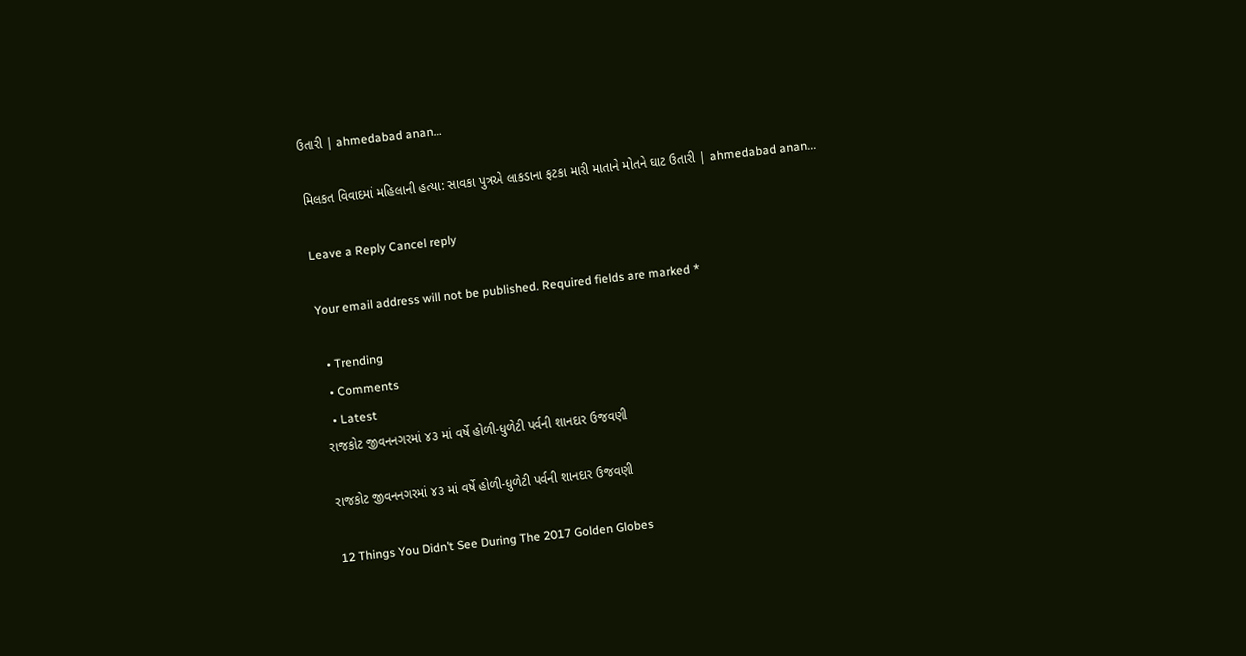ઉતારી | ahmedabad anan…

મિલકત વિવાદમાં મહિલાની હત્યા: સાવકા પુત્રએ લાકડાના ફટકા મારી માતાને મોતને ઘાટ ઉતારી | ahmedabad anan...

Leave a Reply Cancel reply

Your email address will not be published. Required fields are marked *

  • Trending
  • Comments
  • Latest
રાજકોટ જીવનનગરમાં ૪૩ માં વર્ષે હોળી-ધુળેટી પર્વની શાનદાર ઉજવણી

રાજકોટ જીવનનગરમાં ૪૩ માં વર્ષે હોળી-ધુળેટી પર્વની શાનદાર ઉજવણી

12 Things You Didn’t See During The 2017 Golden Globes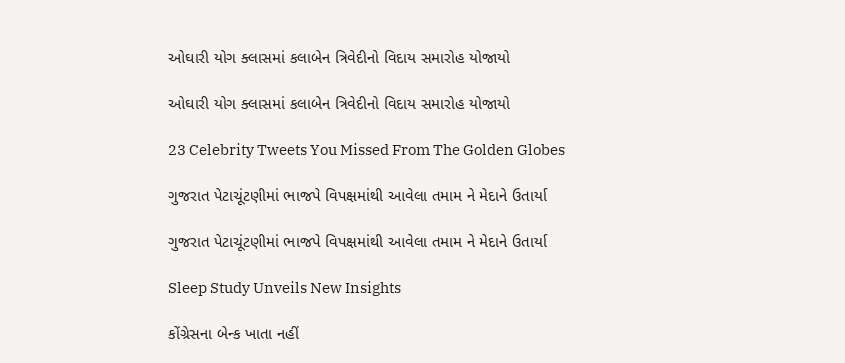ઓઘારી યોગ ક્લાસમાં કલાબેન ત્રિવેદીનો વિદાય સમારોહ યોજાયો

ઓઘારી યોગ ક્લાસમાં કલાબેન ત્રિવેદીનો વિદાય સમારોહ યોજાયો

23 Celebrity Tweets You Missed From The Golden Globes

ગુજરાત પેટાચૂંટણીમાં ભાજપે વિપક્ષમાંથી આવેલા તમામ ને મેદાને ઉતાર્યા

ગુજરાત પેટાચૂંટણીમાં ભાજપે વિપક્ષમાંથી આવેલા તમામ ને મેદાને ઉતાર્યા

Sleep Study Unveils New Insights

કોંગ્રેસના બેન્ક ખાતા નહીં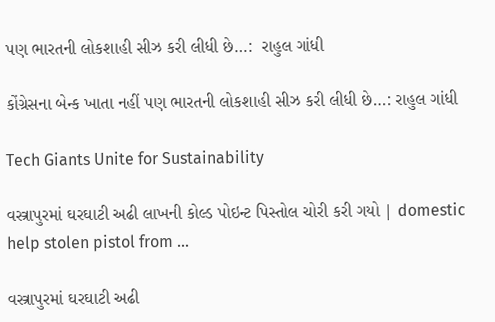પણ ભારતની લોકશાહી સીઝ કરી લીધી છે…:  રાહુલ ગાંધી

કોંગ્રેસના બેન્ક ખાતા નહીં પણ ભારતની લોકશાહી સીઝ કરી લીધી છે…: રાહુલ ગાંધી

Tech Giants Unite for Sustainability

વસ્ત્રાપુરમાં ઘરઘાટી અઢી લાખની કોલ્ડ પોઇન્ટ પિસ્તોલ ચોરી કરી ગયો | domestic help stolen pistol from …

વસ્ત્રાપુરમાં ઘરઘાટી અઢી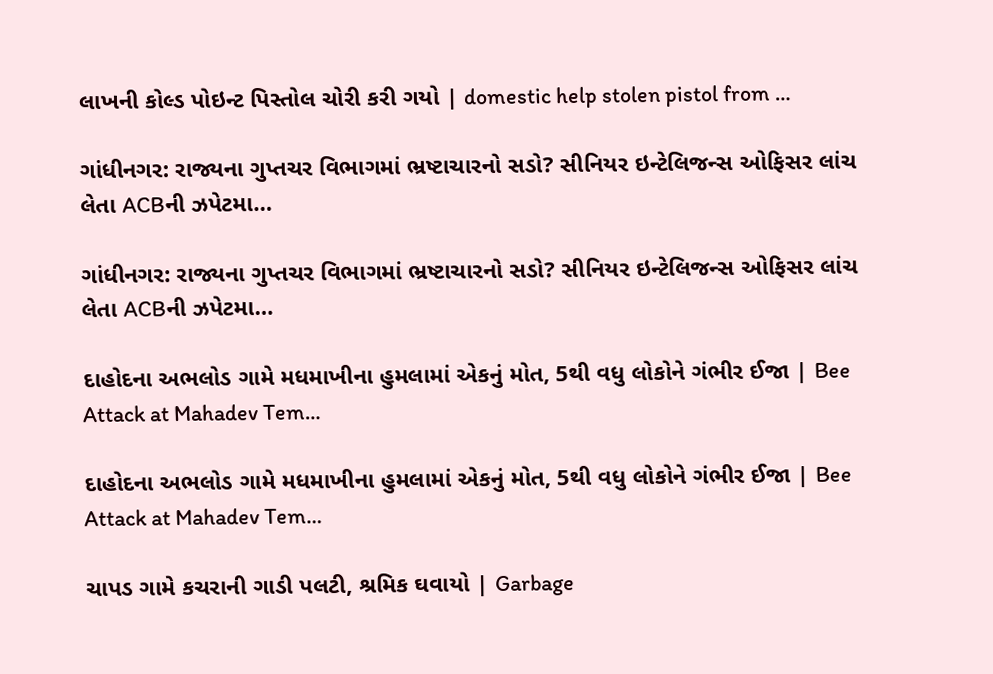લાખની કોલ્ડ પોઇન્ટ પિસ્તોલ ચોરી કરી ગયો | domestic help stolen pistol from …

ગાંધીનગર: રાજ્યના ગુપ્તચર વિભાગમાં ભ્રષ્ટાચારનો સડો? સીનિયર ઇન્ટેલિજન્સ ઓફિસર લાંચ લેતા ACBની ઝપેટમા…

ગાંધીનગર: રાજ્યના ગુપ્તચર વિભાગમાં ભ્રષ્ટાચારનો સડો? સીનિયર ઇન્ટેલિજન્સ ઓફિસર લાંચ લેતા ACBની ઝપેટમા…

દાહોદના અભલોડ ગામે મધમાખીના હુમલામાં એકનું મોત, 5થી વધુ લોકોને ગંભીર ઈજા | Bee Attack at Mahadev Tem…

દાહોદના અભલોડ ગામે મધમાખીના હુમલામાં એકનું મોત, 5થી વધુ લોકોને ગંભીર ઈજા | Bee Attack at Mahadev Tem…

ચાપડ ગામે કચરાની ગાડી પલટી, શ્રમિક ઘવાયો | Garbage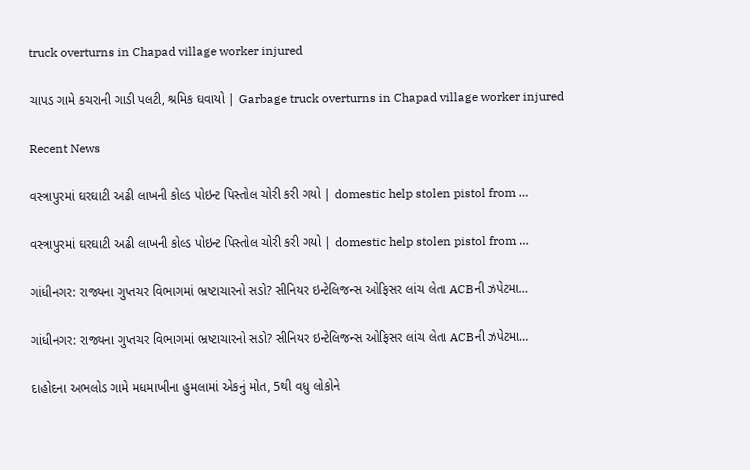truck overturns in Chapad village worker injured

ચાપડ ગામે કચરાની ગાડી પલટી, શ્રમિક ઘવાયો | Garbage truck overturns in Chapad village worker injured

Recent News

વસ્ત્રાપુરમાં ઘરઘાટી અઢી લાખની કોલ્ડ પોઇન્ટ પિસ્તોલ ચોરી કરી ગયો | domestic help stolen pistol from …

વસ્ત્રાપુરમાં ઘરઘાટી અઢી લાખની કોલ્ડ પોઇન્ટ પિસ્તોલ ચોરી કરી ગયો | domestic help stolen pistol from …

ગાંધીનગર: રાજ્યના ગુપ્તચર વિભાગમાં ભ્રષ્ટાચારનો સડો? સીનિયર ઇન્ટેલિજન્સ ઓફિસર લાંચ લેતા ACBની ઝપેટમા…

ગાંધીનગર: રાજ્યના ગુપ્તચર વિભાગમાં ભ્રષ્ટાચારનો સડો? સીનિયર ઇન્ટેલિજન્સ ઓફિસર લાંચ લેતા ACBની ઝપેટમા…

દાહોદના અભલોડ ગામે મધમાખીના હુમલામાં એકનું મોત, 5થી વધુ લોકોને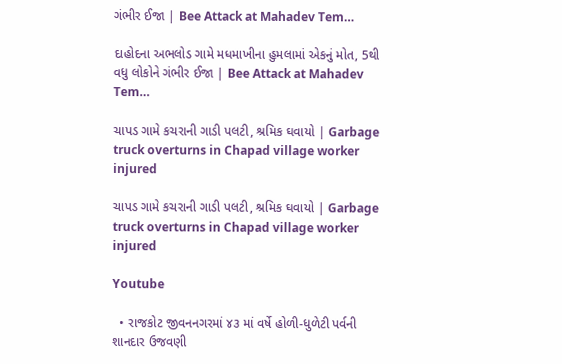ગંભીર ઈજા | Bee Attack at Mahadev Tem…

દાહોદના અભલોડ ગામે મધમાખીના હુમલામાં એકનું મોત, 5થી વધુ લોકોને ગંભીર ઈજા | Bee Attack at Mahadev Tem…

ચાપડ ગામે કચરાની ગાડી પલટી, શ્રમિક ઘવાયો | Garbage truck overturns in Chapad village worker injured

ચાપડ ગામે કચરાની ગાડી પલટી, શ્રમિક ઘવાયો | Garbage truck overturns in Chapad village worker injured

Youtube

  • રાજકોટ જીવનનગરમાં ૪૩ માં વર્ષે હોળી-ધુળેટી પર્વની શાનદાર ઉજવણી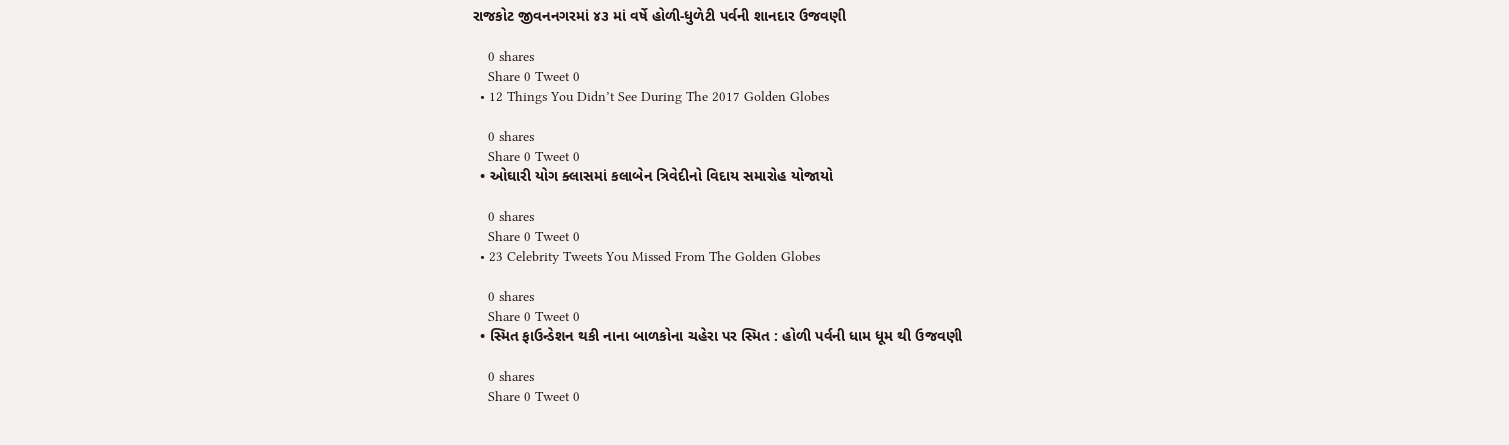રાજકોટ જીવનનગરમાં ૪૩ માં વર્ષે હોળી-ધુળેટી પર્વની શાનદાર ઉજવણી

    0 shares
    Share 0 Tweet 0
  • 12 Things You Didn’t See During The 2017 Golden Globes

    0 shares
    Share 0 Tweet 0
  • ઓઘારી યોગ ક્લાસમાં કલાબેન ત્રિવેદીનો વિદાય સમારોહ યોજાયો

    0 shares
    Share 0 Tweet 0
  • 23 Celebrity Tweets You Missed From The Golden Globes

    0 shares
    Share 0 Tweet 0
  • સ્મિત ફાઉન્ડેશન થકી નાના બાળકોના ચહેરા પર સ્મિત : હોળી પર્વની ધામ ધૂમ થી ઉજવણી

    0 shares
    Share 0 Tweet 0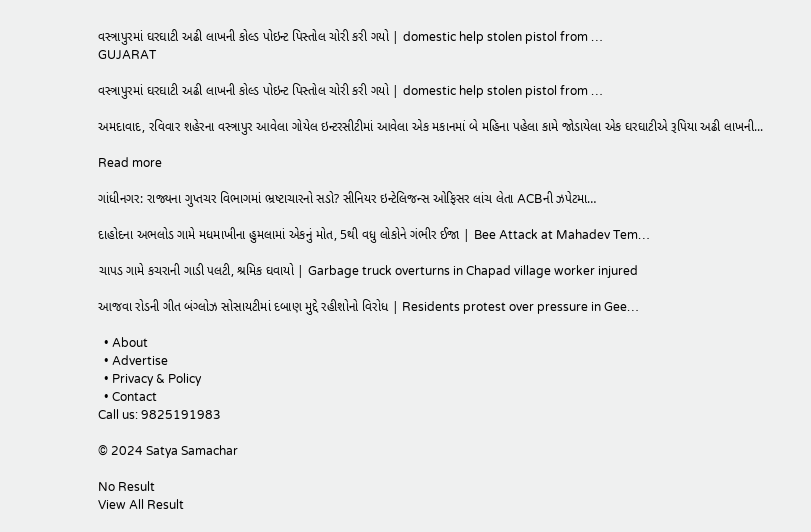વસ્ત્રાપુરમાં ઘરઘાટી અઢી લાખની કોલ્ડ પોઇન્ટ પિસ્તોલ ચોરી કરી ગયો | domestic help stolen pistol from …
GUJARAT

વસ્ત્રાપુરમાં ઘરઘાટી અઢી લાખની કોલ્ડ પોઇન્ટ પિસ્તોલ ચોરી કરી ગયો | domestic help stolen pistol from …

અમદાવાદ, રવિવાર શહેરના વસ્ત્રાપુર આવેલા ગોયેલ ઇન્ટરસીટીમાં આવેલા એક મકાનમાં બે મહિના પહેલા કામે જોડાયેલા એક ઘરઘાટીએ રૂપિયા અઢી લાખની...

Read more

ગાંધીનગર: રાજ્યના ગુપ્તચર વિભાગમાં ભ્રષ્ટાચારનો સડો? સીનિયર ઇન્ટેલિજન્સ ઓફિસર લાંચ લેતા ACBની ઝપેટમા…

દાહોદના અભલોડ ગામે મધમાખીના હુમલામાં એકનું મોત, 5થી વધુ લોકોને ગંભીર ઈજા | Bee Attack at Mahadev Tem…

ચાપડ ગામે કચરાની ગાડી પલટી, શ્રમિક ઘવાયો | Garbage truck overturns in Chapad village worker injured

આજવા રોડની ગીત બંગ્લોઝ સોસાયટીમાં દબાણ મુદ્દે રહીશોનો વિરોધ | Residents protest over pressure in Gee…

  • About
  • Advertise
  • Privacy & Policy
  • Contact
Call us: 9825191983

© 2024 Satya Samachar

No Result
View All Result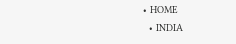• HOME
  • INDIA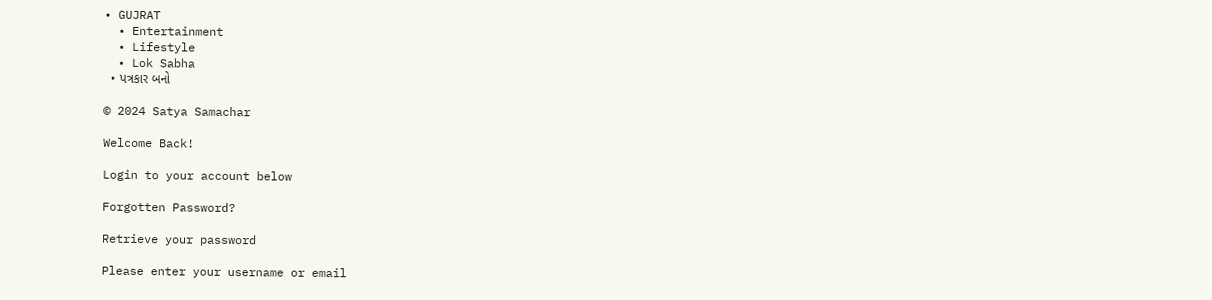• GUJRAT
  • Entertainment
  • Lifestyle
  • Lok Sabha
  • પત્રકાર બનો

© 2024 Satya Samachar

Welcome Back!

Login to your account below

Forgotten Password?

Retrieve your password

Please enter your username or email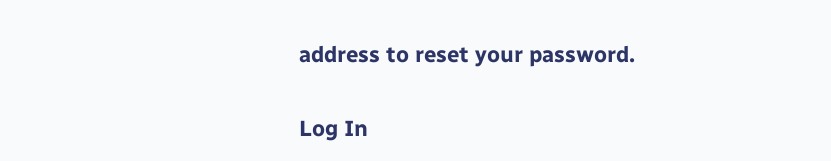address to reset your password.

Log In